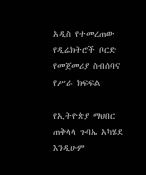አዲስ የተመረጠው የዲሬክትሮች ቦርድ የመጀመሪያ ስብሰባና የሥራ ክፍፍል

የኢትዮጵያ ማህበር ጠቅላላ ጉባኤ አካሄደ እንዲሁም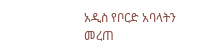አዲስ የቦርድ አባላትን መረጠ